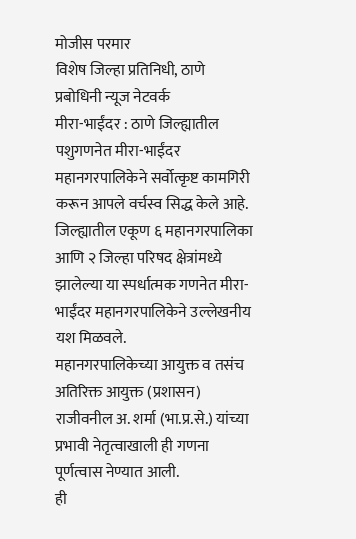मोजीस परमार
विशेष जिल्हा प्रतिनिधी, ठाणे
प्रबोधिनी न्यूज नेटवर्क
मीरा-भाईंदर : ठाणे जिल्ह्यातील पशुगणनेत मीरा-भाईंदर महानगरपालिकेने सर्वोत्कृष्ट कामगिरी करून आपले वर्चस्व सिद्ध केले आहे. जिल्ह्यातील एकूण ६ महानगरपालिका आणि २ जिल्हा परिषद क्षेत्रांमध्ये झालेल्या या स्पर्धात्मक गणनेत मीरा-भाईंदर महानगरपालिकेने उल्लेखनीय यश मिळवले.
महानगरपालिकेच्या आयुक्त व तसंच अतिरिक्त आयुक्त (प्रशासन) राजीवनील अ. शर्मा (भा.प्र.से.) यांच्या प्रभावी नेतृत्वाखाली ही गणना पूर्णत्वास नेण्यात आली.
ही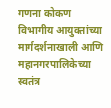गणना कोकण विभागीय आयुक्तांच्या मार्गदर्शनाखाली आणि महानगरपालिकेच्या स्वतंत्र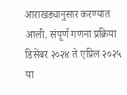आराखड्यानुसार करण्यात आली. संपूर्ण गणना प्रक्रिया डिसेंबर २०२४ ते एप्रिल २०२५ या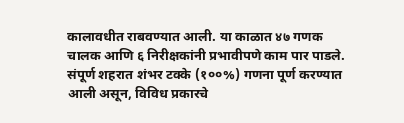कालावधीत राबवण्यात आली. या काळात ४७ गणक चालक आणि ६ निरीक्षकांनी प्रभावीपणे काम पार पाडले.
संपूर्ण शहरात शंभर टक्के (१००%) गणना पूर्ण करण्यात आली असून, विविध प्रकारचे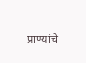प्राण्यांचे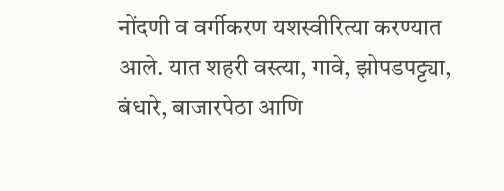नोंदणी व वर्गीकरण यशस्वीरित्या करण्यात आले. यात शहरी वस्त्या, गावे, झोपडपट्ट्या, बंधारे, बाजारपेठा आणि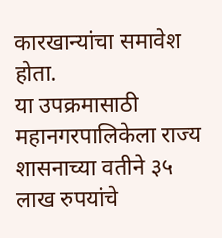कारखान्यांचा समावेश होता.
या उपक्रमासाठी महानगरपालिकेला राज्य शासनाच्या वतीने ३५ लाख रुपयांचे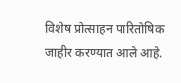विशेष प्रोत्साहन पारितोषिक जाहीर करण्यात आले आहे.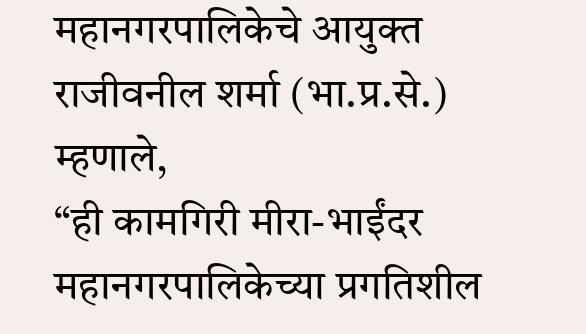महानगरपालिकेचे आयुक्त राजीवनील शर्मा (भा.प्र.से.) म्हणाले,
“ही कामगिरी मीरा-भाईंदर महानगरपालिकेच्या प्रगतिशील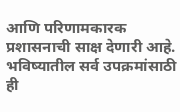आणि परिणामकारक प्रशासनाची साक्ष देणारी आहे. भविष्यातील सर्व उपक्रमांसाठी ही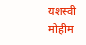यशस्वी मोहीम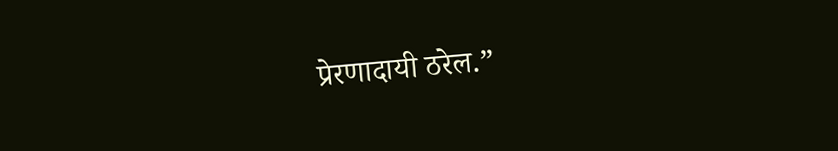प्रेरणादायी ठरेल.”